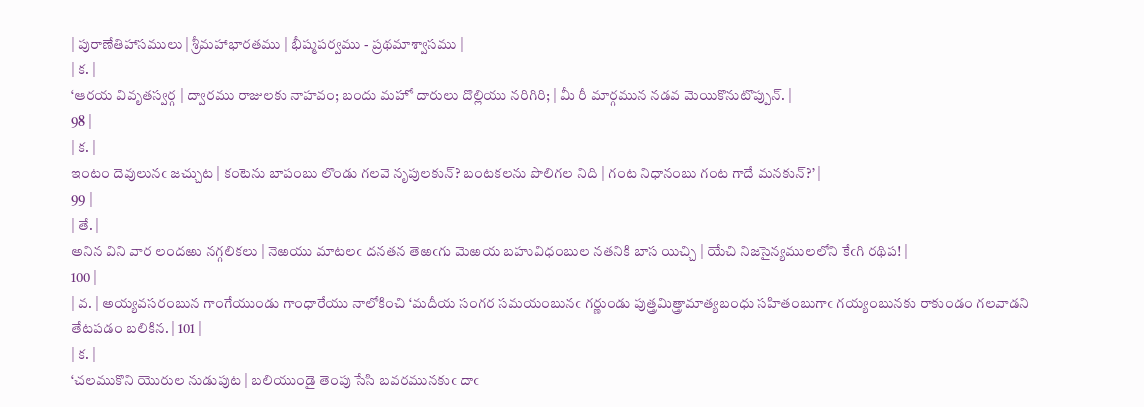| పురాణేతిహాసములు | శ్రీమహాభారతము | భీష్మపర్వము - ప్రథమాశ్వాసము |
| క. |
‘ఆరయ వివృతస్వర్గ | ద్వారము రాజులకు నాహవం; బందు మహో దారులు దొల్లియు నరిగిరి; | మీ రీ మార్గమున నడవ మెయికొనుటొప్పున్. |
98 |
| క. |
ఇంటం దెవులునఁ జచ్చుట | కంటెను బాపంబు లొండు గలవె నృపులకున్? బంటకలను పొలిగల నిది | గంట నిధానంబు గంట గాదే మనకున్?’ |
99 |
| తే. |
అనిన విని వార లందఱు నగ్గలికలు | నెఱయు మాటలఁ దనతన తెఱఁగు మెఱయ బహువిధంబుల నతనికి బాస యిచ్చి | యేచి నిజసైన్యములలోని కేఁగి రథిప! |
100 |
| వ. | అయ్యవసరంబున గాంగేయుండు గాంధారేయు నాలోకించి ‘మదీయ సంగర సమయంబునఁ గర్ణుండు పుత్త్రమిత్త్రామాత్యబంధు సహితంబుగాఁ గయ్యంబునకు రాకుండం గలవాడని తేటపడం బలికిన. | 101 |
| క. |
‘చలముకొని యొరుల నుడుపుట | బలియుండై తెంపు సేసి బవరమునకుఁ దాఁ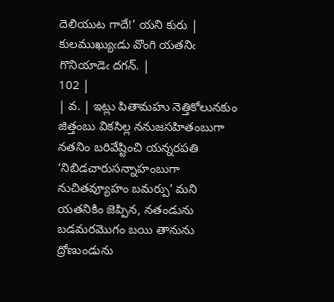దెలియుట గాదే!’ యని కురు | కులముఖ్యుఁడు వొంగి యతనిఁ గొనియాడెఁ దగన్. |
102 |
| వ. | ఇట్లు పితామహు నెత్తికోలునకుం జిత్తంబు వికసిల్ల ననుజసహితంబుగా నతనిం బరివేష్టించి యన్నరపతి ‘నిబిడచారుసన్నాహంబుగా నుచితవ్యూహం బమర్పు’ మని యతనికిం జెప్పిన, నతండును బడమరమొగం బయి తానును ద్రోణుండును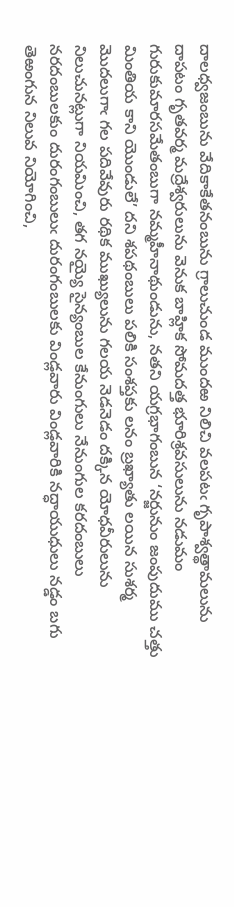దాలధ్వజంబును వేదికాకేతనంబును గ్రాలుచుండ ముందఱ నిలిచి వలపటఁ గృపాశ్వత్థామలును దాపటం గృతవర్మ మద్రేశ్వరులును వెనుక బాహ్లిక సోమదత్త భూరిశ్రవసులును నడుమం గురుకుమారసమేతంబుగా నమ్మహీనాథుండును, నతని యగ్రభాగంబున ‘నర్జునుం జంపుదుము చత్తు మింతియ కాని యొండులే’ దని శపథంబులు పలికి సంశప్తకు లనం బ్రఖ్యాతు లయిన సుశర్మ మొదలుగాఁ గల పదివేవురు రథిక ముఖ్యులును గలయ నెడనెడం దక్కిన యోధవీరులును నిలుచునట్లుగా నియమించి, తగ నయ్యై సైన్యంబుల కేనుంగులు నేనుంగుల కరదంబులు నరదంబులకుం దురంగంబులుఁ దురంగంబులకు విండ్లవారు విండ్లవారికి నద్ధాయుధులు నడ్డం బగు తెఱంగున నిలువ నియోగించి,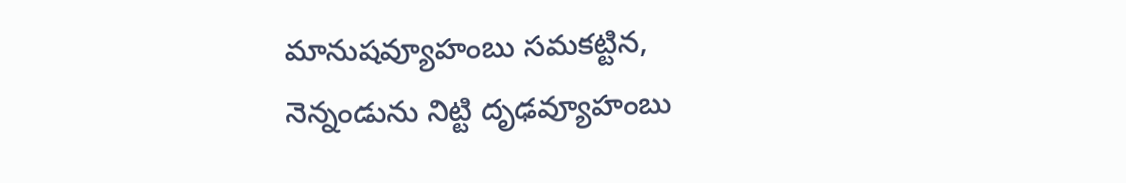మానుషవ్యూహంబు సమకట్టిన, నెన్నండును నిట్టి దృఢవ్యూహంబు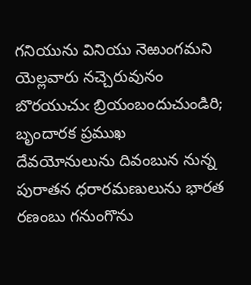గనియును వినియు నెఱుంగమని యెల్లవారు నచ్చెరువునం బొరయుచుఁ బ్రియంబందుచుండిరి; బృందారక ప్రముఖ దేవయోనులును దివంబున నున్న పురాతన ధరారమణులును భారత రణంబు గనుంగొను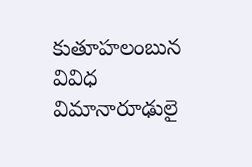కుతూహలంబున వివిధ విమానారూఢులై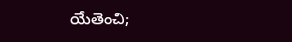యేతెంచి;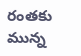రంతకు మున్న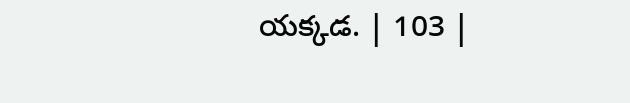యక్కడ. | 103 |